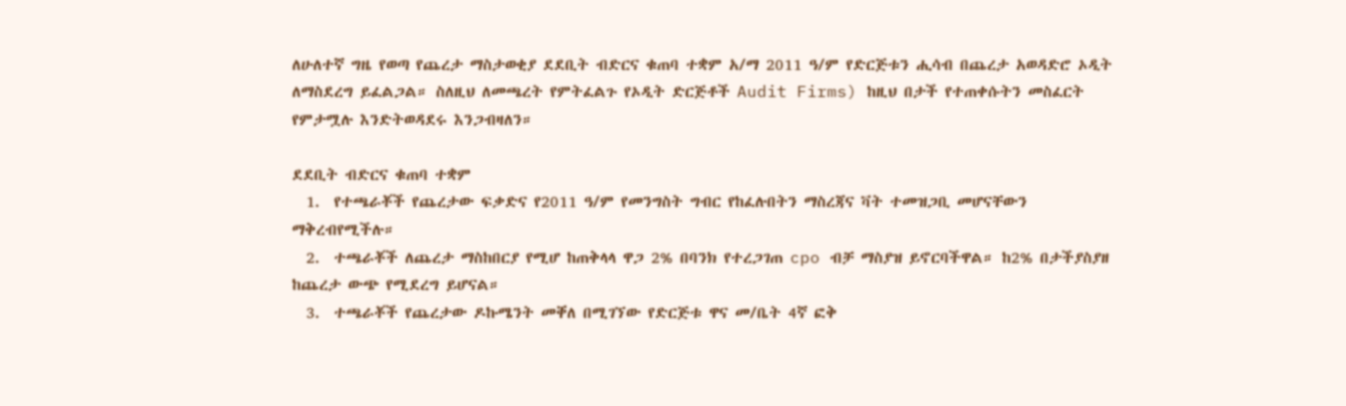ለሁለተኛ ግዜ የወጣ የጨረታ ማስታወቂያ ደደቢት ብድርና ቁጠባ ተቋም አ/ማ 2011 ዓ/ም የድርጅቱን ሒሳብ በጨረታ አወዳድሮ ኦዲት ለማስደረግ ይፈልጋል። ስለዚህ ለመጫረት የምትፈልጉ የኦዲት ድርጅቶች Audit Firms) ከዚህ በታች የተጠቀሱትን መስፈርት የምታሟሉ እንድትወዳደሩ እንጋብዛለን።

ደደቢት ብድርና ቁጠባ ተቋም
  1.  የተጫራቾች የጨረታው ፍቃድና የ2011 ዓ/ም የመንግስት ግብር የከፈሉበትን ማስረጃና ቫት ተመዝጋቢ መሆናቸውን ማቅረብየሚችሉ።
  2.  ተጫራቾች ለጨረታ ማስከበርያ የሚሆ ከጠቅላላ ዋጋ 2% በባንክ የተረጋገጠ cpo ብቻ ማስያዝ ይኖርባችዋል። ከ2% በታችያስያዘ ከጨረታ ውጭ የሚደረግ ይሆናል።
  3.  ተጫራቾች የጨረታው ዶኩሜንት መቐለ በሚገኘው የድርጅቱ ዋና መ/ቤት 4ኛ ፎቅ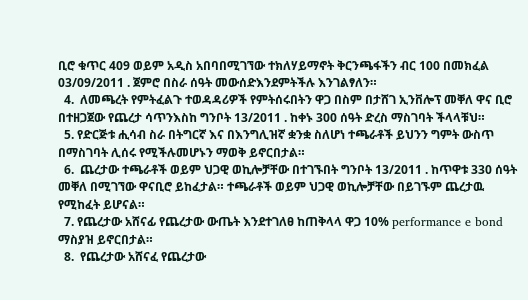ቢሮ ቁጥር 409 ወይም አዲስ አበባበሚገኘው ተክለሃይማኖት ቅርንጫፋችን ብር 100 በመክፈል 03/09/2011 . ጀምሮ በስራ ሰዓት መውሰድእንደምትችሉ እንገልፃለን።
  4.  ለመጫረት የምትፈልጉ ተወዳዳሪዎች የምትሰሩበትን ዋጋ በስም በታሸገ ኢንቨሎፕ መቐለ ዋና ቢሮ በተዘጋጀው የጨረታ ሳጥንእስከ ግንቦት 13/2011 . ከቀኑ 300 ሰዓት ድረስ ማስገባት ችላላቹህ።
  5. የድርጅቱ ሒሳብ ስራ በትግርኛ እና በእንግሊዝኛ ቋንቋ ስለሆነ ተጫራቶች ይህንን ግምት ውስጥ በማስገባት ሊሰሩ የሚችሉመሆኑን ማወቅ ይኖርበታል።
  6.  ጨረታው ተጫራቶች ወይም ህጋዊ ወኪሎቻቸው በተገኙበት ግንቦት 13/2011 . ከጥዋቱ 330 ሰዓት መቐለ በሚገኘው ዋናቢሮ ይከፈታል። ተጫራቶች ወይም ህጋዊ ወኪሎቻቸው በይገኙም ጨረታዉ የሚከፈት ይሆናል።
  7. የጨረታው አሸናፊ የጨረታው ውጤት እንደተገለፀ ከጠቅላላ ዋጋ 10% performance e bond ማስያዝ ይኖርበታል።
  8.  የጨረታው አሸናፈ የጨረታው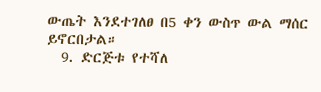ውጤት እንደተገለፀ በ5 ቀን ውስጥ ውል ማሰር ይኖርበታል።
  9. ድርጅቱ የተሻለ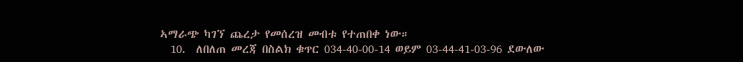ኣማራጭ ካገኘ ጨረታ የመሰረዝ መብቱ የተጠበቀ ነው።
  10.  ለበለጠ መረጃ በስልክ ቁጥር 034-40-00-14 ወይም 03-44-41-03-96 ደውለው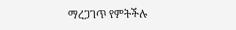ማረጋገጥ የምትችሉ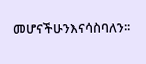መሆናችሁንእናሳስባለን፡፡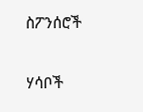ስፖንሰሮች

ሃሳቦች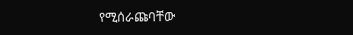የሚሰራጩባቸው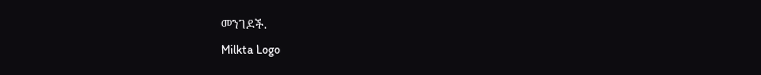መንገዶች.
Milkta Logo